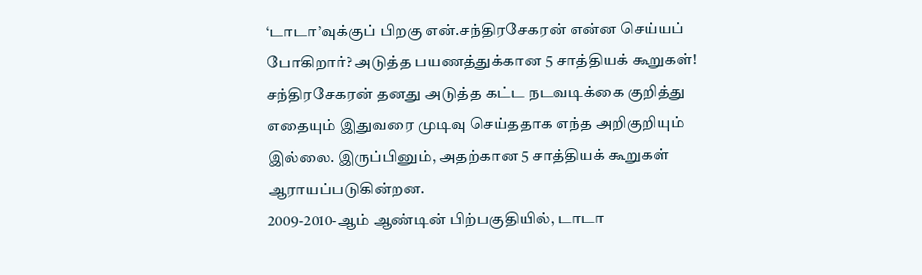‘டாடா’வுக்குப் பிறகு என்.சந்திரசேகரன் என்ன செய்யப் போகிறார்? அடுத்த பயணத்துக்கான 5 சாத்தியக் கூறுகள்!
சந்திரசேகரன் தனது அடுத்த கட்ட நடவடிக்கை குறித்து எதையும் இதுவரை முடிவு செய்ததாக எந்த அறிகுறியும் இல்லை. இருப்பினும், அதற்கான 5 சாத்தியக் கூறுகள் ஆராயப்படுகின்றன.
2009-2010-ஆம் ஆண்டின் பிற்பகுதியில், டாடா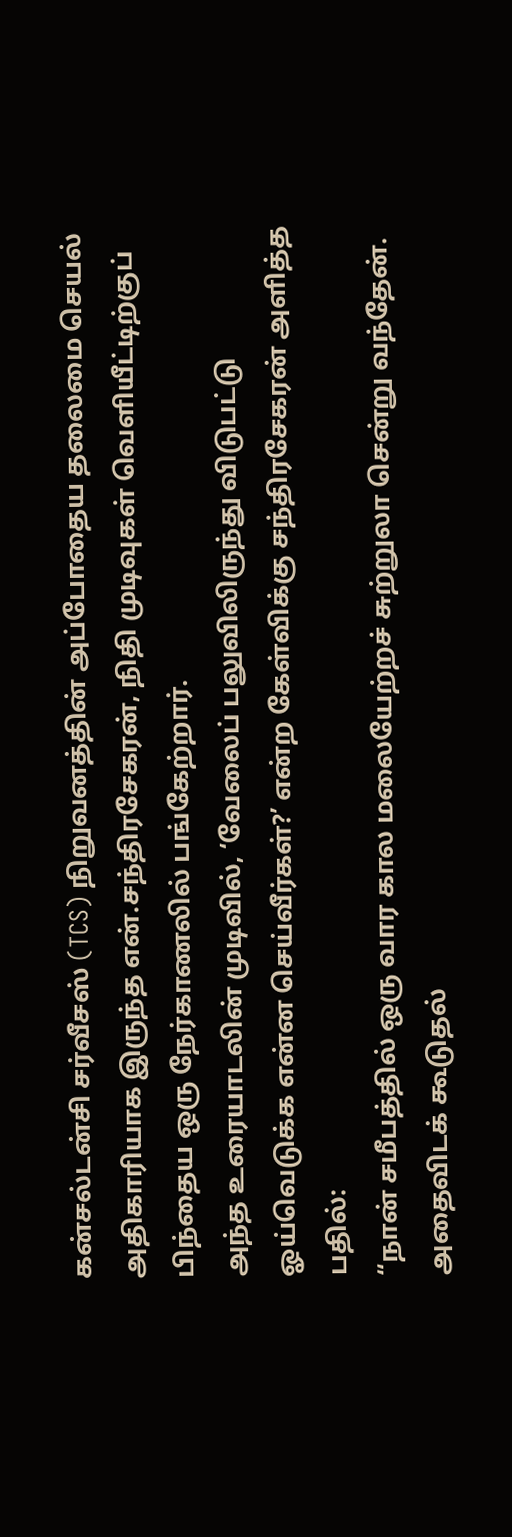கன்சல்டன்சி சர்வீசஸ் (TCS) நிறுவனத்தின் அப்போதைய தலைமை செயல் அதிகாரியாக இருந்த என்.சந்திரசேகரன், நிதி முடிவுகள் வெளியீட்டிற்குப் பிந்தைய ஒரு நேர்காணலில் பங்கேற்றார்.
அந்த உரையாடலின் முடிவில், ‘வேலைப் பலுவிலிருந்து விடுபட்டு ஓய்வெடுக்க என்ன செய்வீர்கள்?’ என்ற கேள்விக்கு சந்திரசேகரன் அளித்த பதில்:
“நான் சமீபத்தில் ஒரு வார கால மலையேற்றச் சுற்றுலா சென்று வந்தேன். அதைவிடக் கூடுதல்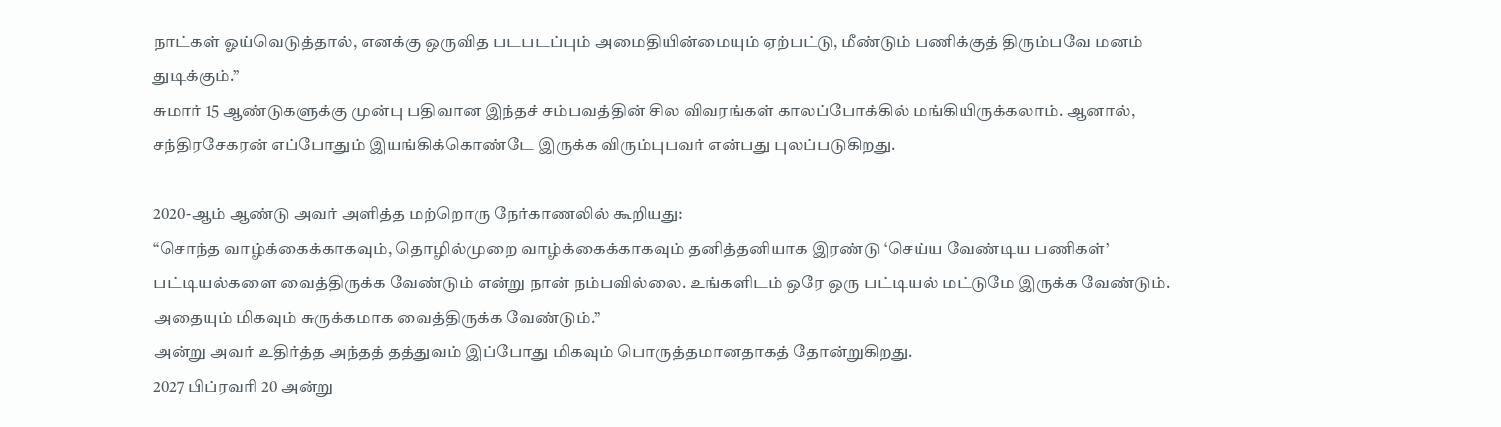நாட்கள் ஓய்வெடுத்தால், எனக்கு ஒருவித படபடப்பும் அமைதியின்மையும் ஏற்பட்டு, மீண்டும் பணிக்குத் திரும்பவே மனம் துடிக்கும்.”
சுமார் 15 ஆண்டுகளுக்கு முன்பு பதிவான இந்தச் சம்பவத்தின் சில விவரங்கள் காலப்போக்கில் மங்கியிருக்கலாம். ஆனால், சந்திரசேகரன் எப்போதும் இயங்கிக்கொண்டே இருக்க விரும்புபவர் என்பது புலப்படுகிறது.

2020-ஆம் ஆண்டு அவர் அளித்த மற்றொரு நேர்காணலில் கூறியது:
“சொந்த வாழ்க்கைக்காகவும், தொழில்முறை வாழ்க்கைக்காகவும் தனித்தனியாக இரண்டு ‘செய்ய வேண்டிய பணிகள்’ பட்டியல்களை வைத்திருக்க வேண்டும் என்று நான் நம்பவில்லை. உங்களிடம் ஒரே ஒரு பட்டியல் மட்டுமே இருக்க வேண்டும். அதையும் மிகவும் சுருக்கமாக வைத்திருக்க வேண்டும்.”
அன்று அவர் உதிர்த்த அந்தத் தத்துவம் இப்போது மிகவும் பொருத்தமானதாகத் தோன்றுகிறது.
2027 பிப்ரவரி 20 அன்று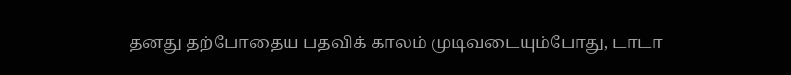தனது தற்போதைய பதவிக் காலம் முடிவடையும்போது, டாடா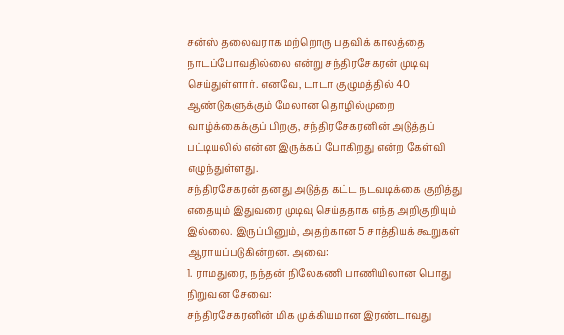சன்ஸ் தலைவராக மற்றொரு பதவிக் காலத்தை நாடப்போவதில்லை என்று சந்திரசேகரன் முடிவு செய்துள்ளார். எனவே, டாடா குழுமத்தில் 40 ஆண்டுகளுக்கும் மேலான தொழில்முறை வாழ்க்கைக்குப் பிறகு, சந்திரசேகரனின் அடுத்தப் பட்டியலில் என்ன இருக்கப் போகிறது என்ற கேள்வி எழுந்துள்ளது.
சந்திரசேகரன் தனது அடுத்த கட்ட நடவடிக்கை குறித்து எதையும் இதுவரை முடிவு செய்ததாக எந்த அறிகுறியும் இல்லை. இருப்பினும், அதற்கான 5 சாத்தியக் கூறுகள் ஆராயப்படுகின்றன. அவை:
1. ராமதுரை, நந்தன் நிலேகணி பாணியிலான பொது நிறுவன சேவை:
சந்திரசேகரனின் மிக முக்கியமான இரண்டாவது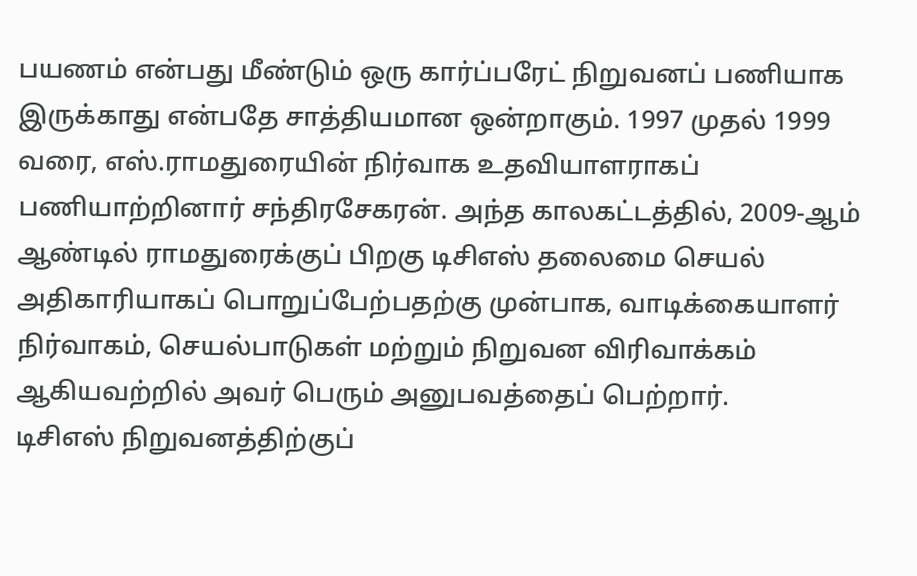பயணம் என்பது மீண்டும் ஒரு கார்ப்பரேட் நிறுவனப் பணியாக இருக்காது என்பதே சாத்தியமான ஒன்றாகும். 1997 முதல் 1999 வரை, எஸ்.ராமதுரையின் நிர்வாக உதவியாளராகப் பணியாற்றினார் சந்திரசேகரன். அந்த காலகட்டத்தில், 2009-ஆம் ஆண்டில் ராமதுரைக்குப் பிறகு டிசிஎஸ் தலைமை செயல் அதிகாரியாகப் பொறுப்பேற்பதற்கு முன்பாக, வாடிக்கையாளர் நிர்வாகம், செயல்பாடுகள் மற்றும் நிறுவன விரிவாக்கம் ஆகியவற்றில் அவர் பெரும் அனுபவத்தைப் பெற்றார்.
டிசிஎஸ் நிறுவனத்திற்குப்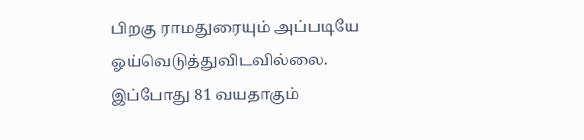பிறகு ராமதுரையும் அப்படியே ஓய்வெடுத்துவிடவில்லை. இப்போது 81 வயதாகும்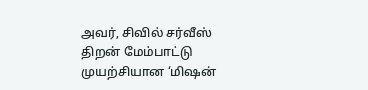அவர், சிவில் சர்வீஸ் திறன் மேம்பாட்டு முயற்சியான ‘மிஷன்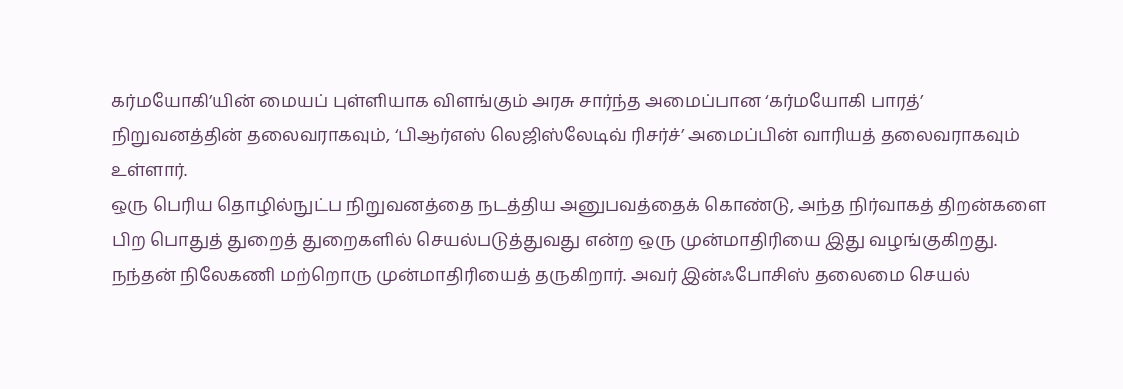கர்மயோகி’யின் மையப் புள்ளியாக விளங்கும் அரசு சார்ந்த அமைப்பான ‘கர்மயோகி பாரத்’ நிறுவனத்தின் தலைவராகவும், ‘பிஆர்எஸ் லெஜிஸ்லேடிவ் ரிசர்ச்’ அமைப்பின் வாரியத் தலைவராகவும் உள்ளார்.
ஒரு பெரிய தொழில்நுட்ப நிறுவனத்தை நடத்திய அனுபவத்தைக் கொண்டு, அந்த நிர்வாகத் திறன்களை பிற பொதுத் துறைத் துறைகளில் செயல்படுத்துவது என்ற ஒரு முன்மாதிரியை இது வழங்குகிறது.
நந்தன் நிலேகணி மற்றொரு முன்மாதிரியைத் தருகிறார். அவர் இன்ஃபோசிஸ் தலைமை செயல்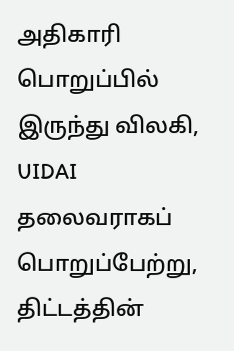அதிகாரி பொறுப்பில் இருந்து விலகி, UIDAI தலைவராகப் பொறுப்பேற்று, திட்டத்தின்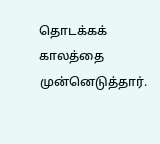தொடக்கக் காலத்தை முன்னெடுத்தார்.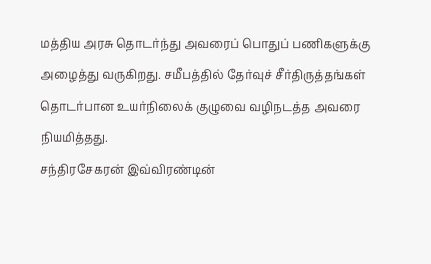மத்திய அரசு தொடர்ந்து அவரைப் பொதுப் பணிகளுக்கு அழைத்து வருகிறது. சமீபத்தில் தேர்வுச் சீர்திருத்தங்கள் தொடர்பான உயர்நிலைக் குழுவை வழிநடத்த அவரை நியமித்தது.
சந்திரசேகரன் இவ்விரண்டின்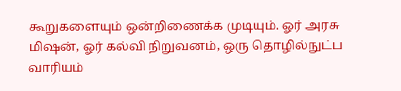கூறுகளையும் ஒன்றிணைக்க முடியும். ஓர் அரசு மிஷன், ஓர் கல்வி நிறுவனம், ஒரு தொழில்நுட்ப வாரியம்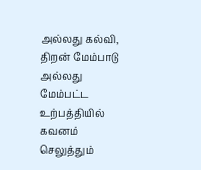அல்லது கல்வி, திறன் மேம்பாடு அல்லது மேம்பட்ட உற்பத்தியில் கவனம் செலுத்தும்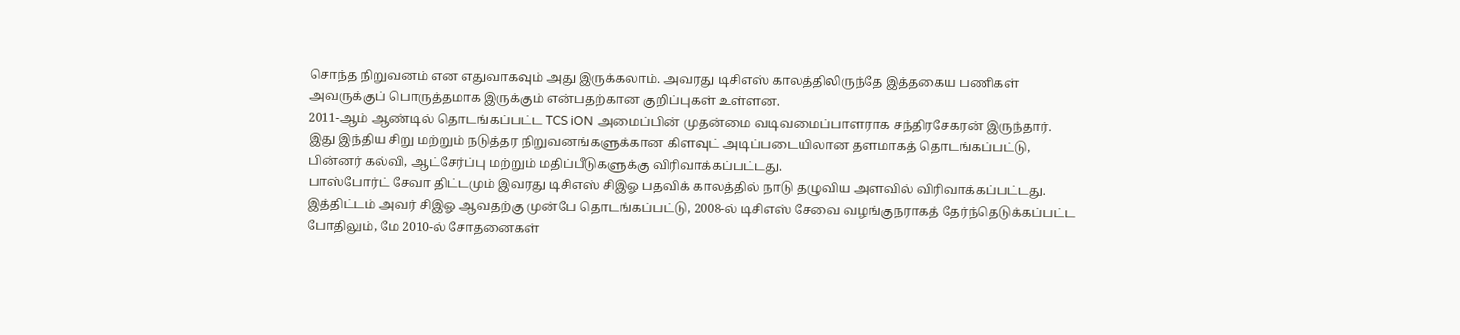சொந்த நிறுவனம் என எதுவாகவும் அது இருக்கலாம். அவரது டிசிஎஸ் காலத்திலிருந்தே இத்தகைய பணிகள் அவருக்குப் பொருத்தமாக இருக்கும் என்பதற்கான குறிப்புகள் உள்ளன.
2011-ஆம் ஆண்டில் தொடங்கப்பட்ட TCS iON அமைப்பின் முதன்மை வடிவமைப்பாளராக சந்திரசேகரன் இருந்தார். இது இந்திய சிறு மற்றும் நடுத்தர நிறுவனங்களுக்கான கிளவுட் அடிப்படையிலான தளமாகத் தொடங்கப்பட்டு, பின்னர் கல்வி, ஆட்சேர்ப்பு மற்றும் மதிப்பீடுகளுக்கு விரிவாக்கப்பட்டது.
பாஸ்போர்ட் சேவா திட்டமும் இவரது டிசிஎஸ் சிஇஓ பதவிக் காலத்தில் நாடு தழுவிய அளவில் விரிவாக்கப்பட்டது. இத்திட்டம் அவர் சிஇஓ ஆவதற்கு முன்பே தொடங்கப்பட்டு, 2008-ல் டிசிஎஸ் சேவை வழங்குநராகத் தேர்ந்தெடுக்கப்பட்ட போதிலும், மே 2010-ல் சோதனைகள்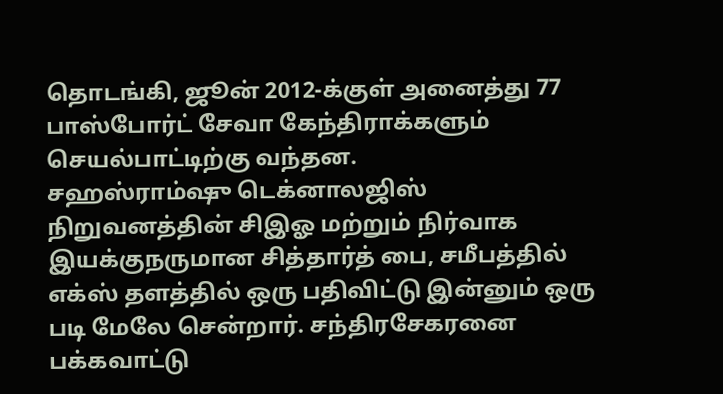தொடங்கி, ஜூன் 2012-க்குள் அனைத்து 77 பாஸ்போர்ட் சேவா கேந்திராக்களும் செயல்பாட்டிற்கு வந்தன.
சஹஸ்ராம்ஷு டெக்னாலஜிஸ் நிறுவனத்தின் சிஇஓ மற்றும் நிர்வாக இயக்குநருமான சித்தார்த் பை, சமீபத்தில் எக்ஸ் தளத்தில் ஒரு பதிவிட்டு இன்னும் ஒரு படி மேலே சென்றார். சந்திரசேகரனை பக்கவாட்டு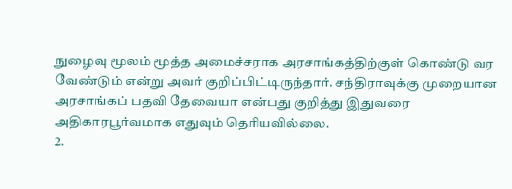நுழைவு மூலம் மூத்த அமைச்சராக அரசாங்கத்திற்குள் கொண்டு வர வேண்டும் என்று அவர் குறிப்பிட்டிருந்தார். சந்திராவுக்கு முறையான அரசாங்கப் பதவி தேவையா என்பது குறித்து இதுவரை அதிகாரபூர்வமாக எதுவும் தெரியவில்லை.
2.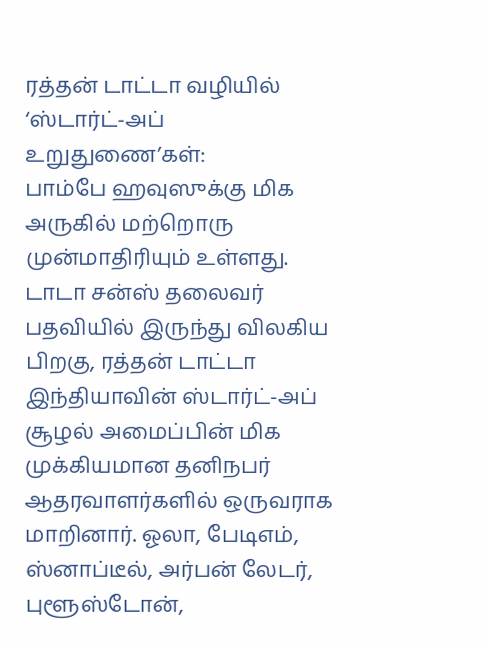ரத்தன் டாட்டா வழியில் ‘ஸ்டார்ட்-அப் உறுதுணை’கள்:
பாம்பே ஹவுஸுக்கு மிக அருகில் மற்றொரு முன்மாதிரியும் உள்ளது. டாடா சன்ஸ் தலைவர் பதவியில் இருந்து விலகிய பிறகு, ரத்தன் டாட்டா இந்தியாவின் ஸ்டார்ட்-அப் சூழல் அமைப்பின் மிக முக்கியமான தனிநபர் ஆதரவாளர்களில் ஒருவராக மாறினார். ஓலா, பேடிஎம், ஸ்னாப்டீல், அர்பன் லேடர், புளூஸ்டோன்,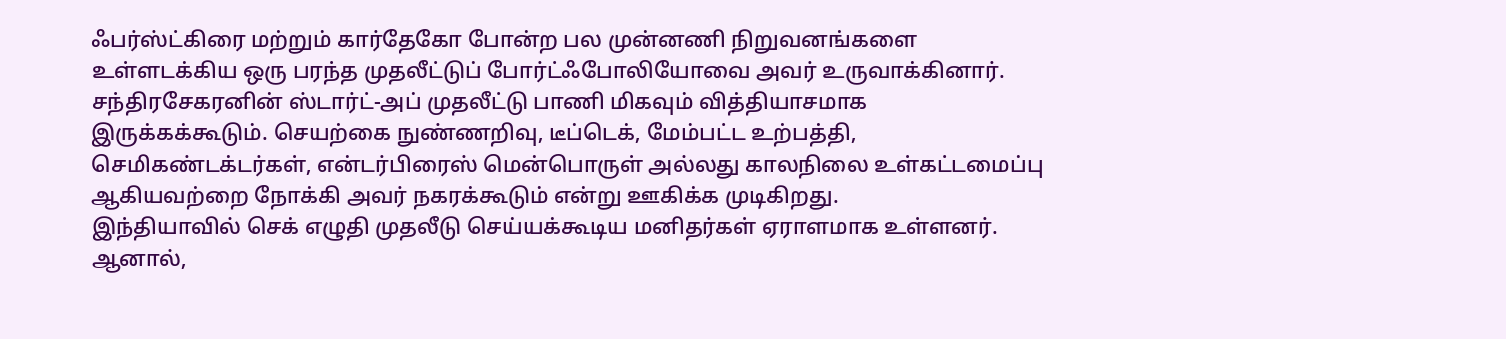ஃபர்ஸ்ட்கிரை மற்றும் கார்தேகோ போன்ற பல முன்னணி நிறுவனங்களை உள்ளடக்கிய ஒரு பரந்த முதலீட்டுப் போர்ட்ஃபோலியோவை அவர் உருவாக்கினார்.
சந்திரசேகரனின் ஸ்டார்ட்-அப் முதலீட்டு பாணி மிகவும் வித்தியாசமாக இருக்கக்கூடும். செயற்கை நுண்ணறிவு, டீப்டெக், மேம்பட்ட உற்பத்தி, செமிகண்டக்டர்கள், என்டர்பிரைஸ் மென்பொருள் அல்லது காலநிலை உள்கட்டமைப்பு ஆகியவற்றை நோக்கி அவர் நகரக்கூடும் என்று ஊகிக்க முடிகிறது.
இந்தியாவில் செக் எழுதி முதலீடு செய்யக்கூடிய மனிதர்கள் ஏராளமாக உள்ளனர். ஆனால்,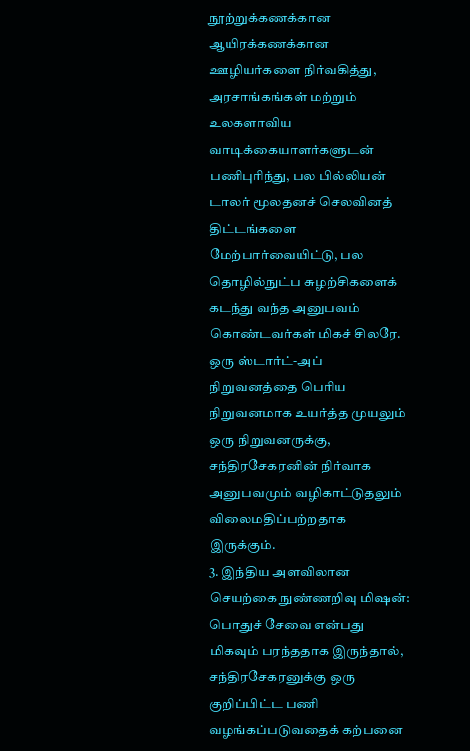நூற்றுக்கணக்கான ஆயிரக்கணக்கான ஊழியர்களை நிர்வகித்து, அரசாங்கங்கள் மற்றும் உலகளாவிய வாடிக்கையாளர்களுடன் பணிபுரிந்து, பல பில்லியன் டாலர் மூலதனச் செலவினத் திட்டங்களை மேற்பார்வையிட்டு, பல தொழில்நுட்ப சுழற்சிகளைக் கடந்து வந்த அனுபவம் கொண்டவர்கள் மிகச் சிலரே.
ஒரு ஸ்டார்ட்-அப் நிறுவனத்தை பெரிய நிறுவனமாக உயர்த்த முயலும் ஒரு நிறுவனருக்கு, சந்திரசேகரனின் நிர்வாக அனுபவமும் வழிகாட்டுதலும் விலைமதிப்பற்றதாக இருக்கும்.
3. இந்திய அளவிலான செயற்கை நுண்ணறிவு மிஷன்:
பொதுச் சேவை என்பது மிகவும் பரந்ததாக இருந்தால், சந்திரசேகரனுக்கு ஒரு குறிப்பிட்ட பணி வழங்கப்படுவதைக் கற்பனை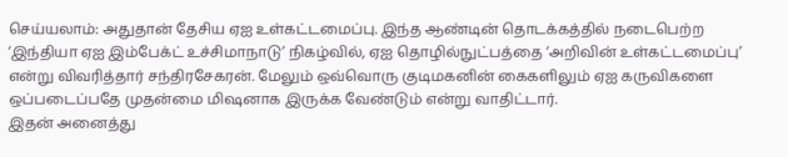செய்யலாம்: அதுதான் தேசிய ஏஐ உள்கட்டமைப்பு. இந்த ஆண்டின் தொடக்கத்தில் நடைபெற்ற ‘இந்தியா ஏஐ இம்பேக்ட் உச்சிமாநாடு’ நிகழ்வில், ஏஐ தொழில்நுட்பத்தை ‘அறிவின் உள்கட்டமைப்பு’ என்று விவரித்தார் சந்திரசேகரன். மேலும் ஒவ்வொரு குடிமகனின் கைகளிலும் ஏஐ கருவிகளை ஒப்படைப்பதே முதன்மை மிஷனாக இருக்க வேண்டும் என்று வாதிட்டார்.
இதன் அனைத்து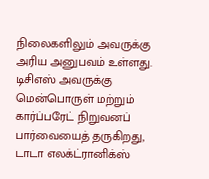நிலைகளிலும் அவருக்கு அரிய அனுபவம் உள்ளது. டிசிஎஸ் அவருக்கு மென்பொருள் மற்றும் கார்ப்பரேட் நிறுவனப் பார்வையைத் தருகிறது, டாடா எலக்ட்ரானிக்ஸ்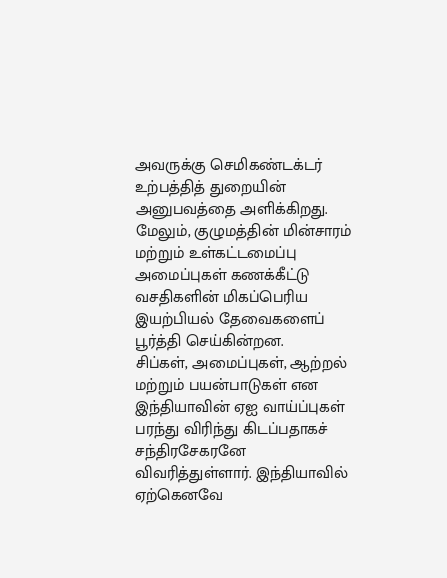அவருக்கு செமிகண்டக்டர் உற்பத்தித் துறையின் அனுபவத்தை அளிக்கிறது. மேலும், குழுமத்தின் மின்சாரம் மற்றும் உள்கட்டமைப்பு அமைப்புகள் கணக்கீட்டு வசதிகளின் மிகப்பெரிய இயற்பியல் தேவைகளைப் பூர்த்தி செய்கின்றன.
சிப்கள், அமைப்புகள், ஆற்றல் மற்றும் பயன்பாடுகள் என இந்தியாவின் ஏஐ வாய்ப்புகள் பரந்து விரிந்து கிடப்பதாகச் சந்திரசேகரனே விவரித்துள்ளார். இந்தியாவில் ஏற்கெனவே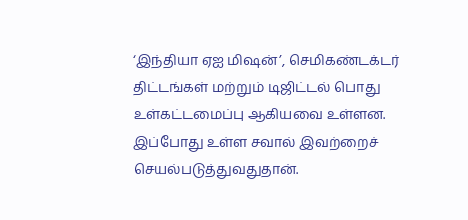‘இந்தியா ஏஐ மிஷன்’, செமிகண்டக்டர் திட்டங்கள் மற்றும் டிஜிட்டல் பொது உள்கட்டமைப்பு ஆகியவை உள்ளன. இப்போது உள்ள சவால் இவற்றைச் செயல்படுத்துவதுதான்.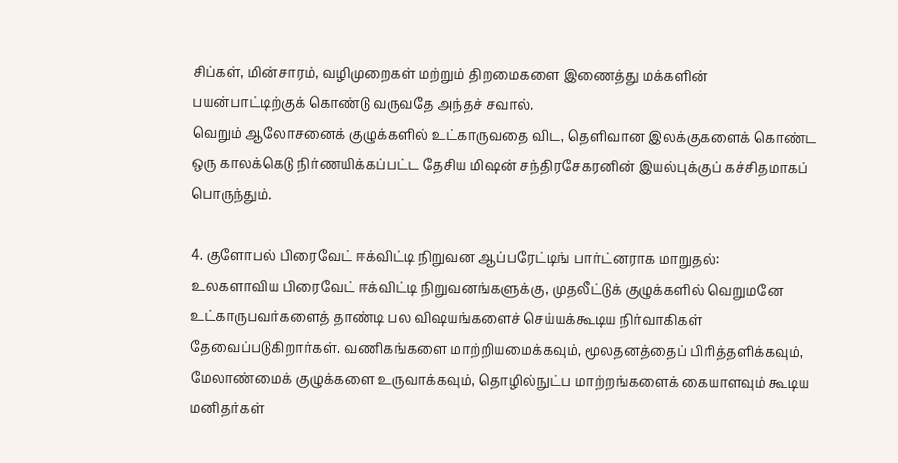சிப்கள், மின்சாரம், வழிமுறைகள் மற்றும் திறமைகளை இணைத்து மக்களின் பயன்பாட்டிற்குக் கொண்டு வருவதே அந்தச் சவால்.
வெறும் ஆலோசனைக் குழுக்களில் உட்காருவதை விட, தெளிவான இலக்குகளைக் கொண்ட ஒரு காலக்கெடு நிர்ணயிக்கப்பட்ட தேசிய மிஷன் சந்திரசேகரனின் இயல்புக்குப் கச்சிதமாகப் பொருந்தும்.

4. குளோபல் பிரைவேட் ஈக்விட்டி நிறுவன ஆப்பரேட்டிங் பார்ட்னராக மாறுதல்:
உலகளாவிய பிரைவேட் ஈக்விட்டி நிறுவனங்களுக்கு, முதலீட்டுக் குழுக்களில் வெறுமனே உட்காருபவர்களைத் தாண்டி பல விஷயங்களைச் செய்யக்கூடிய நிர்வாகிகள் தேவைப்படுகிறார்கள். வணிகங்களை மாற்றியமைக்கவும், மூலதனத்தைப் பிரித்தளிக்கவும், மேலாண்மைக் குழுக்களை உருவாக்கவும், தொழில்நுட்ப மாற்றங்களைக் கையாளவும் கூடிய மனிதர்கள்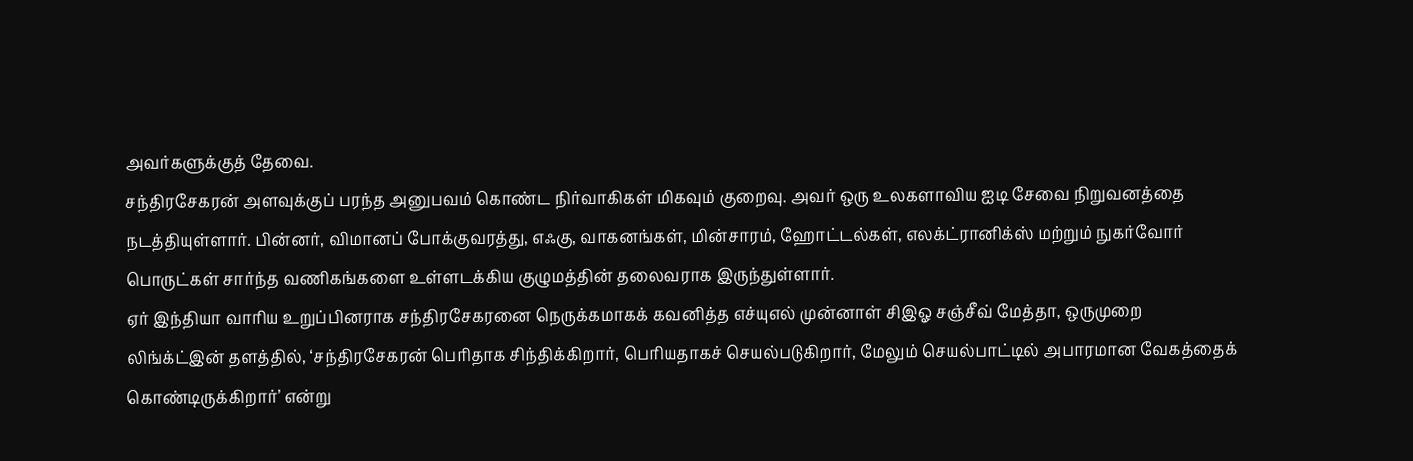அவர்களுக்குத் தேவை.
சந்திரசேகரன் அளவுக்குப் பரந்த அனுபவம் கொண்ட நிர்வாகிகள் மிகவும் குறைவு. அவர் ஒரு உலகளாவிய ஐடி சேவை நிறுவனத்தை நடத்தியுள்ளார். பின்னர், விமானப் போக்குவரத்து, எஃகு, வாகனங்கள், மின்சாரம், ஹோட்டல்கள், எலக்ட்ரானிக்ஸ் மற்றும் நுகர்வோர் பொருட்கள் சார்ந்த வணிகங்களை உள்ளடக்கிய குழுமத்தின் தலைவராக இருந்துள்ளார்.
ஏர் இந்தியா வாரிய உறுப்பினராக சந்திரசேகரனை நெருக்கமாகக் கவனித்த எச்யுஎல் முன்னாள் சிஇஓ சஞ்சீவ் மேத்தா, ஒருமுறை லிங்க்ட்இன் தளத்தில், ‘சந்திரசேகரன் பெரிதாக சிந்திக்கிறார், பெரியதாகச் செயல்படுகிறார், மேலும் செயல்பாட்டில் அபாரமான வேகத்தைக் கொண்டிருக்கிறார்’ என்று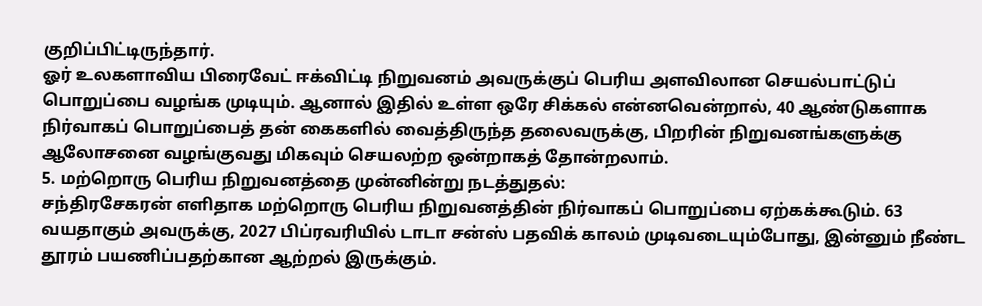குறிப்பிட்டிருந்தார்.
ஓர் உலகளாவிய பிரைவேட் ஈக்விட்டி நிறுவனம் அவருக்குப் பெரிய அளவிலான செயல்பாட்டுப் பொறுப்பை வழங்க முடியும். ஆனால் இதில் உள்ள ஒரே சிக்கல் என்னவென்றால், 40 ஆண்டுகளாக நிர்வாகப் பொறுப்பைத் தன் கைகளில் வைத்திருந்த தலைவருக்கு, பிறரின் நிறுவனங்களுக்கு ஆலோசனை வழங்குவது மிகவும் செயலற்ற ஒன்றாகத் தோன்றலாம்.
5. மற்றொரு பெரிய நிறுவனத்தை முன்னின்று நடத்துதல்:
சந்திரசேகரன் எளிதாக மற்றொரு பெரிய நிறுவனத்தின் நிர்வாகப் பொறுப்பை ஏற்கக்கூடும். 63 வயதாகும் அவருக்கு, 2027 பிப்ரவரியில் டாடா சன்ஸ் பதவிக் காலம் முடிவடையும்போது, இன்னும் நீண்ட தூரம் பயணிப்பதற்கான ஆற்றல் இருக்கும்.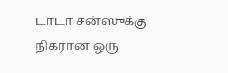டாடா சன்ஸுக்கு நிகரான ஒரு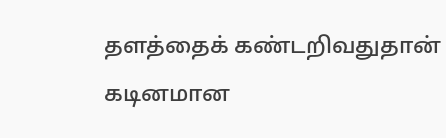தளத்தைக் கண்டறிவதுதான் கடினமான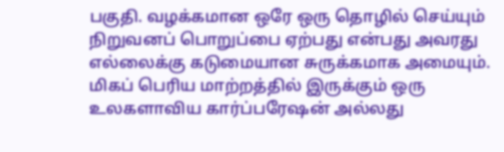பகுதி. வழக்கமான ஒரே ஒரு தொழில் செய்யும் நிறுவனப் பொறுப்பை ஏற்பது என்பது அவரது எல்லைக்கு கடுமையான சுருக்கமாக அமையும். மிகப் பெரிய மாற்றத்தில் இருக்கும் ஒரு உலகளாவிய கார்ப்பரேஷன் அல்லது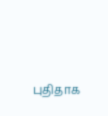புதிதாக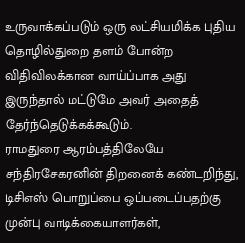உருவாக்கப்படும் ஒரு லட்சியமிக்க புதிய தொழில்துறை தளம் போன்ற விதிவிலக்கான வாய்ப்பாக அது இருந்தால் மட்டுமே அவர் அதைத் தேர்ந்தெடுக்கக்கூடும்.
ராமதுரை ஆரம்பத்திலேயே சந்திரசேகரனின் திறனைக் கண்டறிந்து, டிசிஎஸ் பொறுப்பை ஒப்படைப்பதற்கு முன்பு வாடிக்கையாளர்கள்,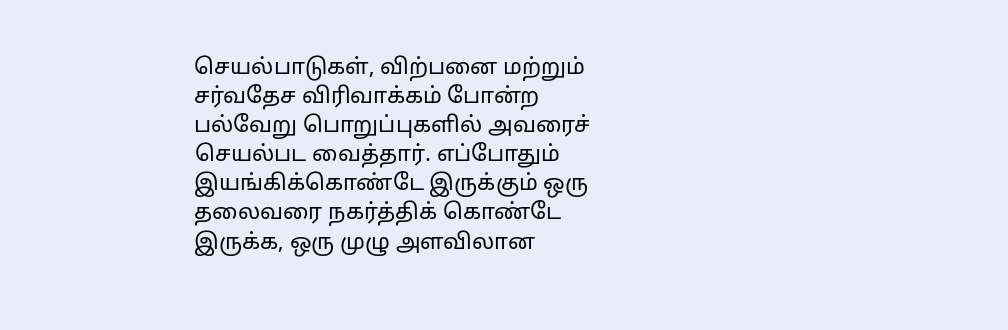செயல்பாடுகள், விற்பனை மற்றும் சர்வதேச விரிவாக்கம் போன்ற பல்வேறு பொறுப்புகளில் அவரைச் செயல்பட வைத்தார். எப்போதும் இயங்கிக்கொண்டே இருக்கும் ஒரு தலைவரை நகர்த்திக் கொண்டே இருக்க, ஒரு முழு அளவிலான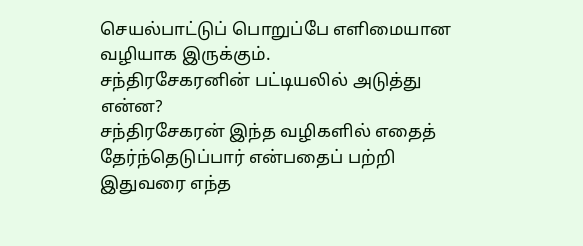செயல்பாட்டுப் பொறுப்பே எளிமையான வழியாக இருக்கும்.
சந்திரசேகரனின் பட்டியலில் அடுத்து என்ன?
சந்திரசேகரன் இந்த வழிகளில் எதைத் தேர்ந்தெடுப்பார் என்பதைப் பற்றி இதுவரை எந்த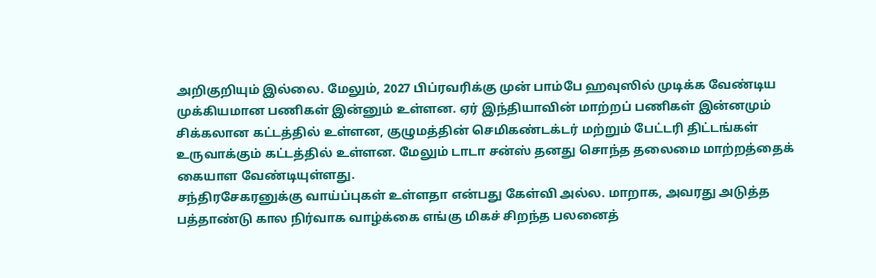அறிகுறியும் இல்லை. மேலும், 2027 பிப்ரவரிக்கு முன் பாம்பே ஹவுஸில் முடிக்க வேண்டிய முக்கியமான பணிகள் இன்னும் உள்ளன. ஏர் இந்தியாவின் மாற்றப் பணிகள் இன்னமும் சிக்கலான கட்டத்தில் உள்ளன, குழுமத்தின் செமிகண்டக்டர் மற்றும் பேட்டரி திட்டங்கள் உருவாக்கும் கட்டத்தில் உள்ளன. மேலும் டாடா சன்ஸ் தனது சொந்த தலைமை மாற்றத்தைக் கையாள வேண்டியுள்ளது.
சந்திரசேகரனுக்கு வாய்ப்புகள் உள்ளதா என்பது கேள்வி அல்ல. மாறாக, அவரது அடுத்த பத்தாண்டு கால நிர்வாக வாழ்க்கை எங்கு மிகச் சிறந்த பலனைத்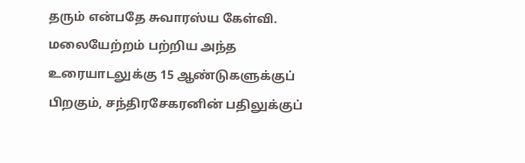தரும் என்பதே சுவாரஸ்ய கேள்வி.
மலையேற்றம் பற்றிய அந்த உரையாடலுக்கு 15 ஆண்டுகளுக்குப் பிறகும், சந்திரசேகரனின் பதிலுக்குப்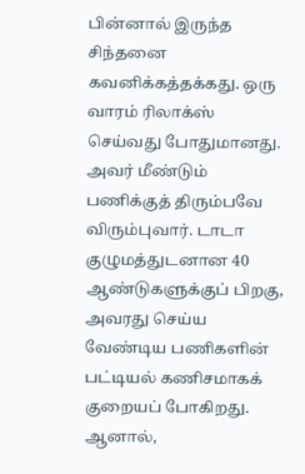பின்னால் இருந்த சிந்தனை கவனிக்கத்தக்கது. ஒரு வாரம் ரிலாக்ஸ் செய்வது போதுமானது. அவர் மீண்டும் பணிக்குத் திரும்பவே விரும்புவார். டாடா குழுமத்துடனான 40 ஆண்டுகளுக்குப் பிறகு, அவரது செய்ய வேண்டிய பணிகளின் பட்டியல் கணிசமாகக் குறையப் போகிறது. ஆனால்,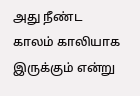அது நீண்ட காலம் காலியாக இருக்கும் என்று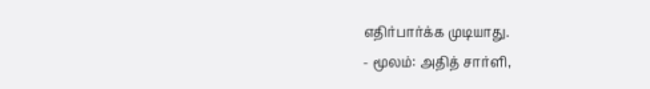எதிர்பார்க்க முடியாது.
- மூலம்: அதித் சார்ளி,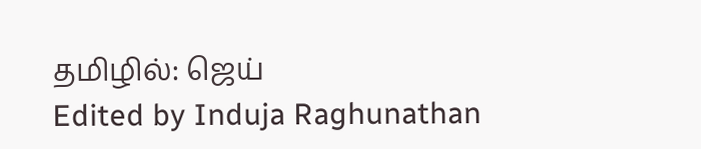தமிழில்: ஜெய்
Edited by Induja Raghunathan